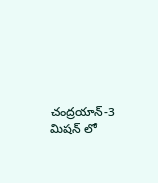చంద్రయాన్-3 మిషన్ లో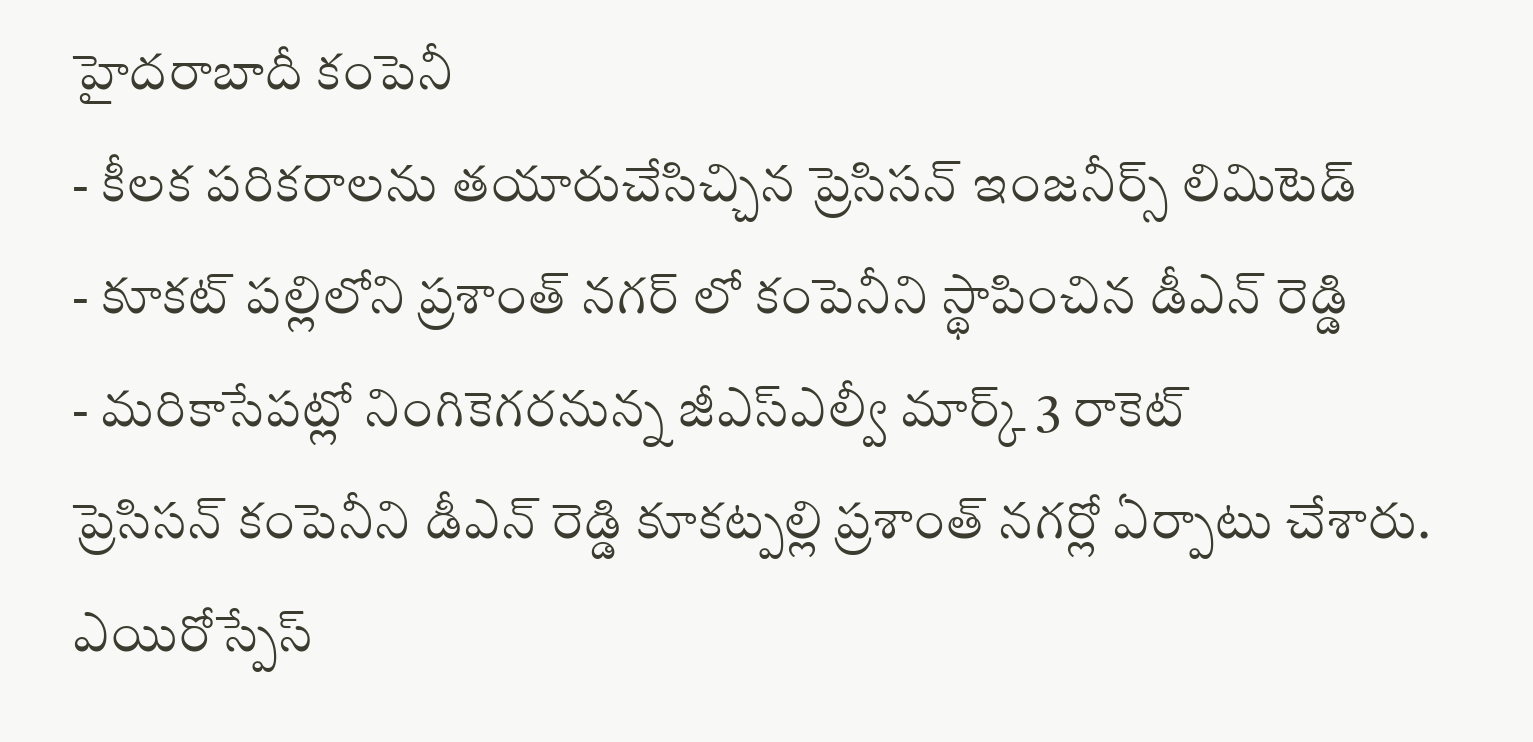హైదరాబాదీ కంపెనీ
- కీలక పరికరాలను తయారుచేసిచ్చిన ప్రెసిసన్ ఇంజనీర్స్ లిమిటెడ్
- కూకట్ పల్లిలోని ప్రశాంత్ నగర్ లో కంపెనీని స్థాపించిన డీఎన్ రెడ్డి
- మరికాసేపట్లో నింగికెగరనున్న జీఎస్ఎల్వీ మార్క్ 3 రాకెట్
ప్రెసిసన్ కంపెనీని డీఎన్ రెడ్డి కూకట్పల్లి ప్రశాంత్ నగర్లో ఏర్పాటు చేశారు. ఎయిరోస్పేస్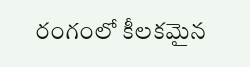రంగంలో కీలకమైన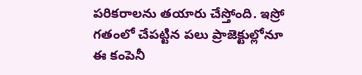పరికరాలను తయారు చేస్తోంది. ఇస్రో గతంలో చేపట్టిన పలు ప్రాజెక్టుల్లోనూ ఈ కంపెనీ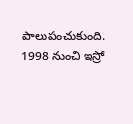పాలుపంచుకుంది.
1998 నుంచి ఇస్రో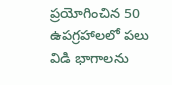ప్రయోగించిన 50 ఉపగ్రహాలలో పలు విడి భాగాలను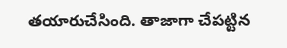తయారుచేసింది. తాజాగా చేపట్టిన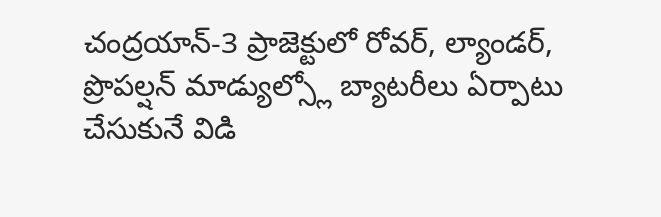చంద్రయాన్-3 ప్రాజెక్టులో రోవర్, ల్యాండర్, ప్రొపల్షన్ మాడ్యుల్స్లో బ్యాటరీలు ఏర్పాటు చేసుకునే విడి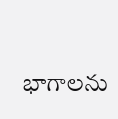భాగాలను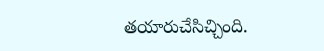తయారుచేసిచ్చింది.